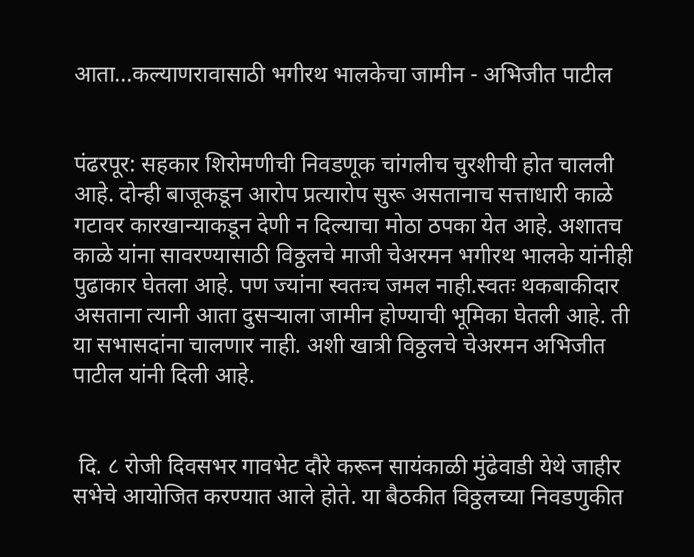आता...कल्याणरावासाठी भगीरथ भालकेचा जामीन - अभिजीत पाटील


पंढरपूर: सहकार शिरोमणीची निवडणूक चांगलीच चुरशीची होत चालली आहे. दोन्ही बाजूकडून आरोप प्रत्यारोप सुरू असतानाच सत्ताधारी काळे गटावर कारखान्याकडून देणी न दिल्याचा मोठा ठपका येत आहे. अशातच काळे यांना सावरण्यासाठी विठ्ठलचे माजी चेअरमन भगीरथ भालके यांनीही पुढाकार घेतला आहे. पण ज्यांना स्वतःच जमल नाही.स्वतः थकबाकीदार असताना त्यानी आता दुसऱ्याला जामीन होण्याची भूमिका घेतली आहे. ती या सभासदांना चालणार नाही. अशी खात्री विठ्ठलचे चेअरमन अभिजीत पाटील यांनी दिली आहे.


 दि. ८ रोजी दिवसभर गावभेट दौरे करून सायंकाळी मुंढेवाडी येथे जाहीर सभेचे आयोजित करण्यात आले होते. या बैठकीत विठ्ठलच्या निवडणुकीत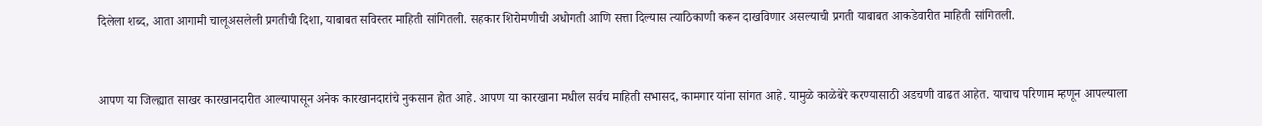दिलेला शब्द, आता आगामी चालूअसलेली प्रगतीची दिशा, याबाबत सविस्तर माहिती सांगितली. सहकार शिरोमणीची अधोगती आणि सत्ता दिल्यास त्याठिकाणी करून दाखविणार असल्याची प्रगती याबाबत आकडेवारीत माहिती सांगितली.


आपण या जिल्ह्यात साखर कारखानदारीत आल्यापासून अनेक कारखानदारांचे नुकसान होत आहे. आपण या कारखाना मधील सर्वच माहिती सभासद, कामगार यांना सांगत आहे. यामुळे काळेबेरे करण्यासाठी अडचणी वाढत आहेत. याचाच परिणाम म्हणून आपल्याला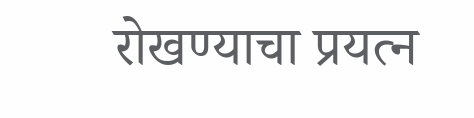रोखण्याचा प्रयत्न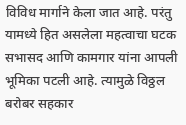विविध मार्गाने केला जात आहे. परंतु यामध्ये हित असलेला महत्वाचा घटक सभासद आणि कामगार यांना आपली भूमिका पटली आहे. त्यामुळे विठ्ठल बरोबर सहकार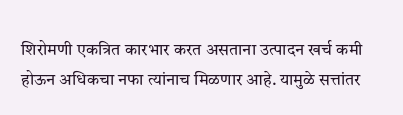शिरोमणी एकत्रित कारभार करत असताना उत्पादन खर्च कमी होऊन अधिकचा नफा त्यांनाच मिळणार आहे. यामुळे सत्तांतर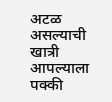अटळ असल्याची खात्री आपल्याला पक्की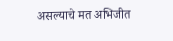असल्याचे मत अभिजीत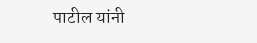पाटील यांनी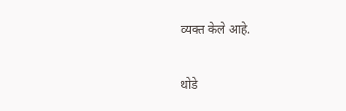व्यक्त केले आहे.


थोडे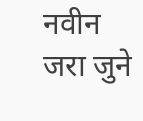नवीन जरा जुने